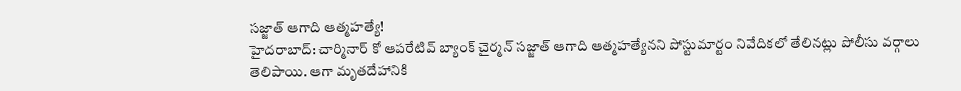సజ్జాత్ ఆగాది ఆత్మహత్యే!
హైదరాబాద్: చార్మినార్ కో ఆపరేటివ్ బ్యాంక్ చైర్మన్ సజ్జాత్ ఆగాది ఆత్మహత్యేనని పోస్టుమార్టం నివేదికలో తేలినట్లు పోలీసు వర్గాలు తెలిపాయి. ఆగా మృతదేహానికి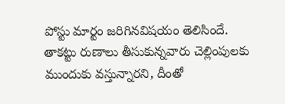పోస్టు మార్టం జరిగినవిషయం తెలిసిందే.
తాకట్టు రుణాలు తీసుకున్నవారు చెల్లింపులకు ముందుకు వస్తున్నారని, దీంతో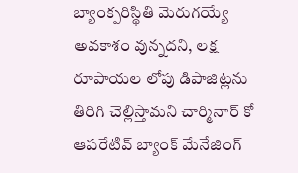బ్యాంక్పరిస్థితి మెరుగయ్యే అవకాశం వున్నదని, లక్ష రూపాయల లోపు డిపాజిట్లను తిరిగి చెల్లిస్తామని చార్మినార్ కో ఆపరేటివ్ బ్యాంక్ మేనేజింగ్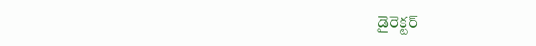డైరెక్టర్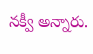నక్వీ అన్నారు.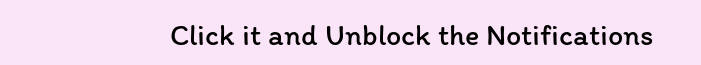Click it and Unblock the Notifications